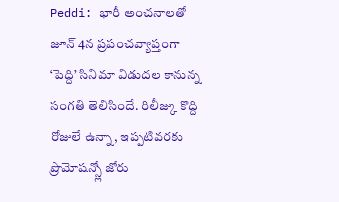Peddi: భారీ అంచనాలతో జూన్ 4న ప్రపంచవ్యాప్తంగా ‘పెద్ది’ సినిమా విడుదల కానున్న సంగతి తెలిసిందే. రిలీజ్కు కొద్ది రోజులే ఉన్నా, ఇప్పటివరకు ప్రొమోషన్స్లో జోరు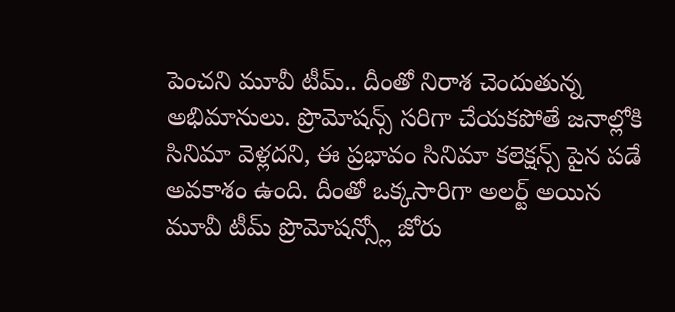పెంచని మూవీ టీమ్.. దీంతో నిరాశ చెందుతున్న అభిమానులు. ప్రొమోషన్స్ సరిగా చేయకపోతే జనాల్లోకి సినిమా వెళ్లదని, ఈ ప్రభావం సినిమా కలెక్షన్స్ పైన పడే అవకాశం ఉంది. దీంతో ఒక్కసారిగా అలర్ట్ అయిన మూవీ టీమ్ ప్రొమోషన్స్లో జోరు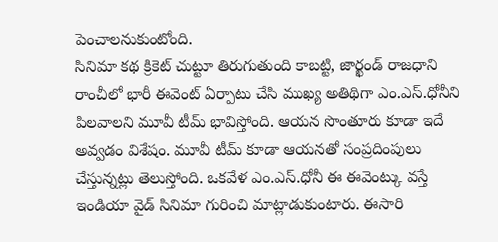పెంచాలనుకుంటోంది.
సినిమా కథ క్రికెట్ చుట్టూ తిరుగుతుంది కాబట్టి, జార్ఖండ్ రాజధాని రాంచీలో భారీ ఈవెంట్ ఏర్పాటు చేసి ముఖ్య అతిథిగా ఎం.ఎస్.ధోనీని పిలవాలని మూవీ టీమ్ భావిస్తోంది. ఆయన సొంతూరు కూడా ఇదే అవ్వడం విశేషం. మూవీ టీమ్ కూడా ఆయనతో సంప్రదింపులు చేస్తున్నట్లు తెలుస్తోంది. ఒకవేళ ఎం.ఎస్.ధోనీ ఈ ఈవెంట్కు వస్తే ఇండియా వైడ్ సినిమా గురించి మాట్లాడుకుంటారు. ఈసారి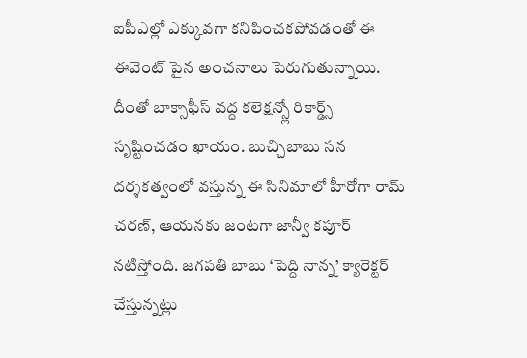ఐపీఎల్లో ఎక్కువగా కనిపించకపోవడంతో ఈ ఈవెంట్ పైన అంచనాలు పెరుగుతున్నాయి.
దీంతో బాక్సాఫీస్ వద్ద కలెక్షన్స్లో రికార్డ్స్ సృష్టించడం ఖాయం. బుచ్చిబాబు సన దర్శకత్వంలో వస్తున్న ఈ సినిమాలో హీరోగా రామ్ చరణ్, ఆయనకు జంటగా జాన్వీ కపూర్ నటిస్తోంది. జగపతి బాబు ‘పెద్ది నాన్న’ క్యారెక్టర్ చేస్తున్నట్లు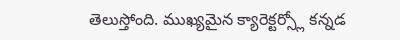తెలుస్తోంది. ముఖ్యమైన క్యారెక్టర్స్లో కన్నడ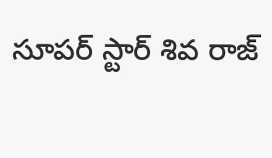సూపర్ స్టార్ శివ రాజ్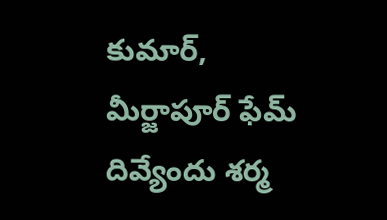కుమార్, మీర్జాపూర్ ఫేమ్ దివ్యేందు శర్మ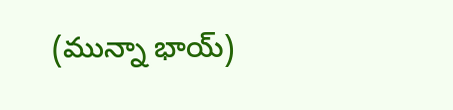(మున్నా భాయ్)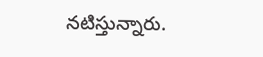నటిస్తున్నారు.